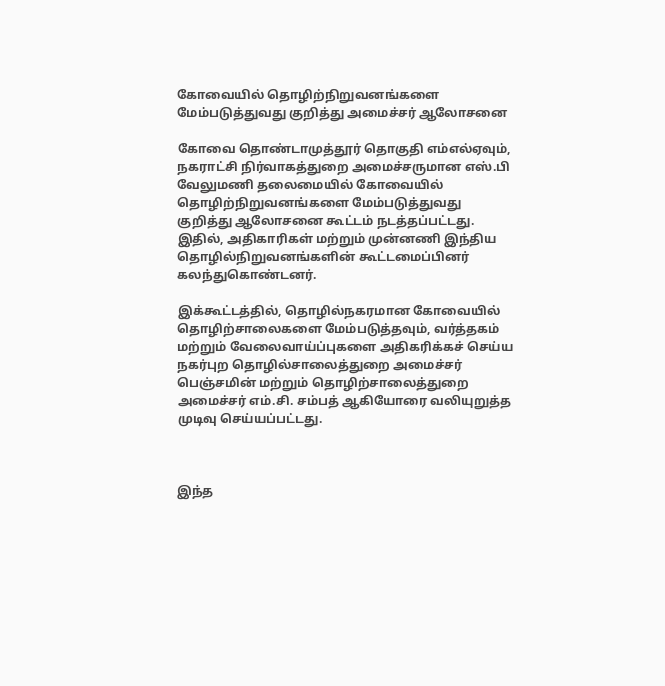கோவையில் தொழிற்நிறுவனங்களை மேம்படுத்துவது குறித்து அமைச்சர் ஆலோசனை

கோவை தொண்டாமுத்தூர் தொகுதி எம்எல்ஏவும், நகராட்சி நிர்வாகத்துறை அமைச்சருமான எஸ்.பி வேலுமணி தலைமையில் கோவையில் தொழிற்நிறுவனங்களை மேம்படுத்துவது குறித்து ஆலோசனை கூட்டம் நடத்தப்பட்டது. இதில், அதிகாரிகள் மற்றும் முன்னணி இந்திய தொழில்நிறுவனங்களின் கூட்டமைப்பினர் கலந்துகொண்டனர்.

இக்கூட்டத்தில், தொழில்நகரமான கோவையில் தொழிற்சாலைகளை மேம்படுத்தவும், வர்த்தகம் மற்றும் வேலைவாய்ப்புகளை அதிகரிக்கச் செய்ய நகர்புற தொழில்சாலைத்துறை அமைச்சர் பெஞ்சமின் மற்றும் தொழிற்சாலைத்துறை அமைச்சர் எம்.சி. சம்பத் ஆகியோரை வலியுறுத்த முடிவு செய்யப்பட்டது.



இந்த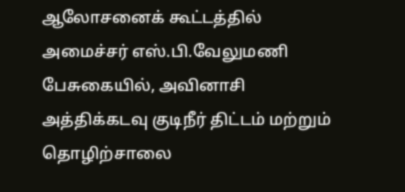ஆலோசனைக் கூட்டத்தில் அமைச்சர் எஸ்.பி.வேலுமணி பேசுகையில், அவினாசி அத்திக்கடவு குடிநீர் திட்டம் மற்றும் தொழிற்சாலை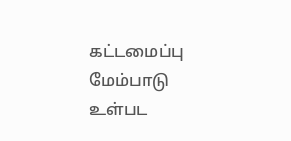கட்டமைப்பு மேம்பாடு உள்பட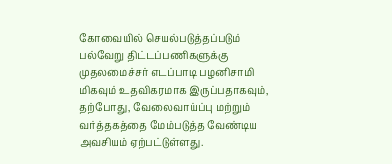கோவையில் செயல்படுத்தப்படும் பல்வேறு திட்டப்பணிகளுக்கு முதலமைச்சர் எடப்பாடி பழனிசாமி மிகவும் உதவிகரமாக இருப்பதாகவும், தற்போது, வேலைவாய்ப்பு மற்றும் வர்த்தகத்தை மேம்படுத்த வேண்டிய அவசியம் ஏற்பட்டுள்ளது.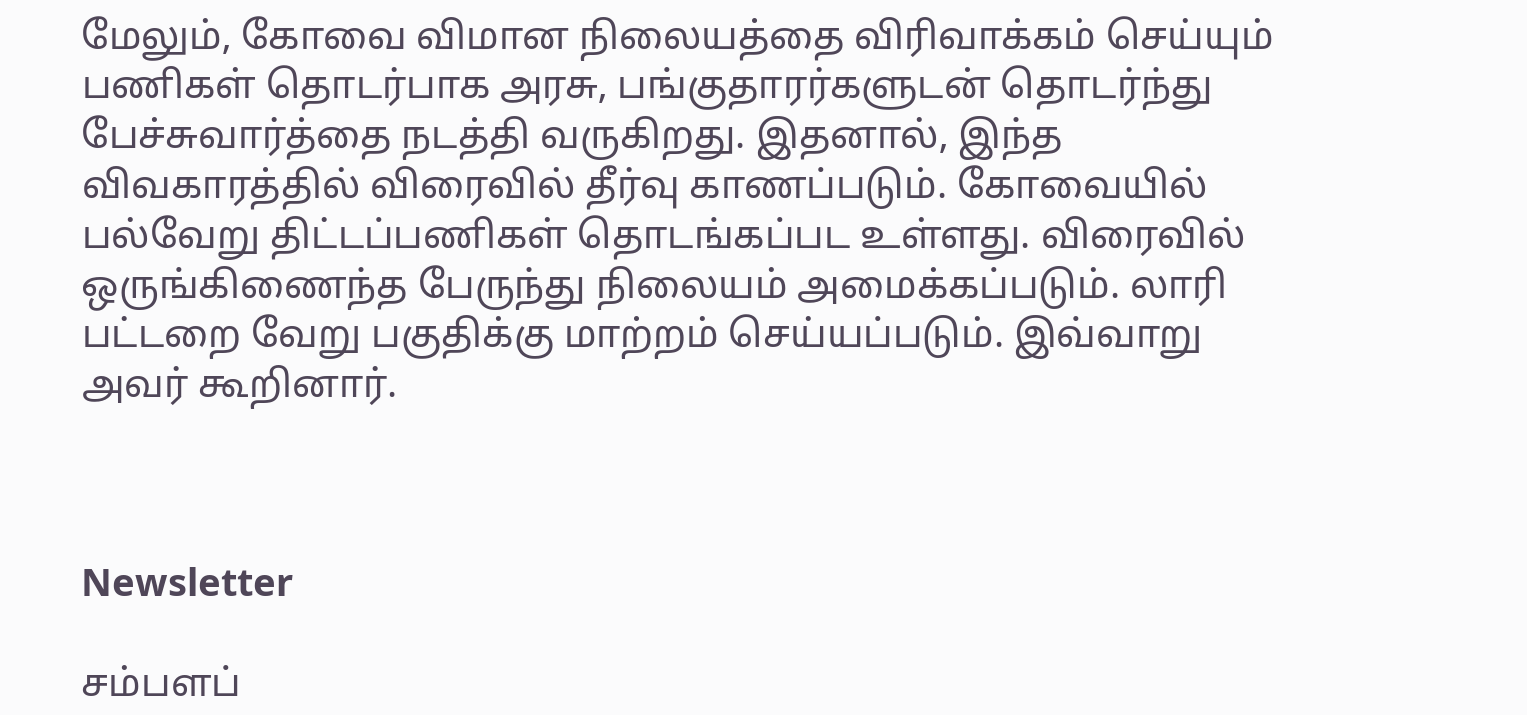மேலும், கோவை விமான நிலையத்தை விரிவாக்கம் செய்யும் பணிகள் தொடர்பாக அரசு, பங்குதாரர்களுடன் தொடர்ந்து பேச்சுவார்த்தை நடத்தி வருகிறது. இதனால், இந்த விவகாரத்தில் விரைவில் தீர்வு காணப்படும். கோவையில் பல்வேறு திட்டப்பணிகள் தொடங்கப்பட உள்ளது. விரைவில் ஒருங்கிணைந்த பேருந்து நிலையம் அமைக்கப்படும். லாரி பட்டறை வேறு பகுதிக்கு மாற்றம் செய்யப்படும். இவ்வாறு அவர் கூறினார்.



Newsletter

சம்பளப்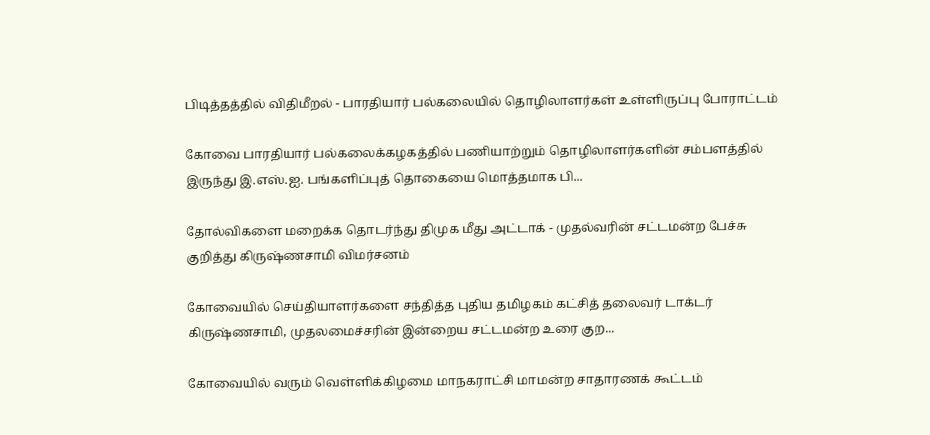பிடித்தத்தில் விதிமீறல் - பாரதியார் பல்கலையில் தொழிலாளர்கள் உள்ளிருப்பு போராட்டம்

கோவை பாரதியார் பல்கலைக்கழகத்தில் பணியாற்றும் தொழிலாளர்களின் சம்பளத்தில் இருந்து இ.எஸ்.ஐ. பங்களிப்புத் தொகையை மொத்தமாக பி...

தோல்விகளை மறைக்க தொடர்ந்து திமுக மீது அட்டாக் - முதல்வரின் சட்டமன்ற பேச்சு குறித்து கிருஷ்ணசாமி விமர்சனம்

கோவையில் செய்தியாளர்களை சந்தித்த புதிய தமிழகம் கட்சித் தலைவர் டாக்டர் கிருஷ்ணசாமி, முதலமைச்சரின் இன்றைய சட்டமன்ற உரை குற...

கோவையில் வரும் வெள்ளிக்கிழமை மாநகராட்சி மாமன்ற சாதாரணக் கூட்டம்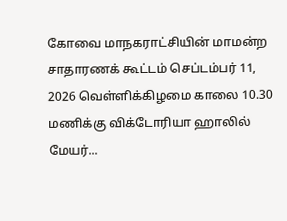கோவை மாநகராட்சியின் மாமன்ற சாதாரணக் கூட்டம் செப்டம்பர் 11, 2026 வெள்ளிக்கிழமை காலை 10.30 மணிக்கு விக்டோரியா ஹாலில் மேயர்...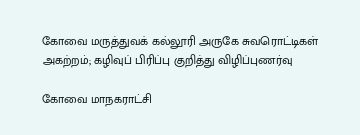கோவை மருத்துவக் கல்லூரி அருகே சுவரொட்டிகள் அகற்றம்; கழிவுப் பிரிப்பு குறித்து விழிப்புணர்வு

கோவை மாநகராட்சி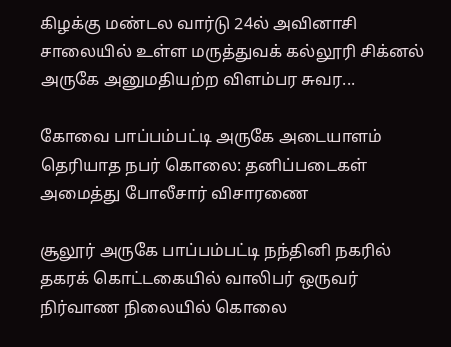கிழக்கு மண்டல வார்டு 24ல் அவினாசி சாலையில் உள்ள மருத்துவக் கல்லூரி சிக்னல் அருகே அனுமதியற்ற விளம்பர சுவர...

கோவை பாப்பம்பட்டி அருகே அடையாளம் தெரியாத நபர் கொலை: தனிப்படைகள் அமைத்து போலீசார் விசாரணை

சூலூர் அருகே பாப்பம்பட்டி நந்தினி நகரில் தகரக் கொட்டகையில் வாலிபர் ஒருவர் நிர்வாண நிலையில் கொலை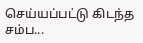செய்யப்பட்டு கிடந்த சம்ப...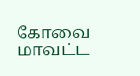கோவை மாவட்ட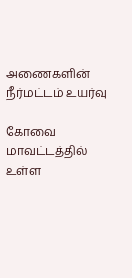அணைகளின் நீர்மட்டம் உயர்வு

கோவை மாவட்டத்தில் உள்ள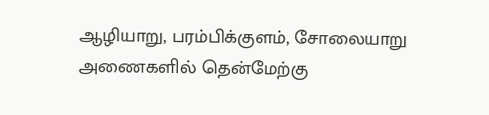ஆழியாறு, பரம்பிக்குளம், சோலையாறு அணைகளில் தென்மேற்கு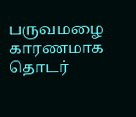பருவமழை காரணமாக தொடர்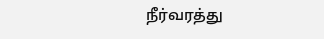நீர்வரத்து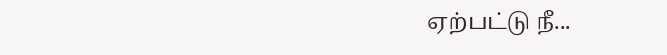ஏற்பட்டு நீ...